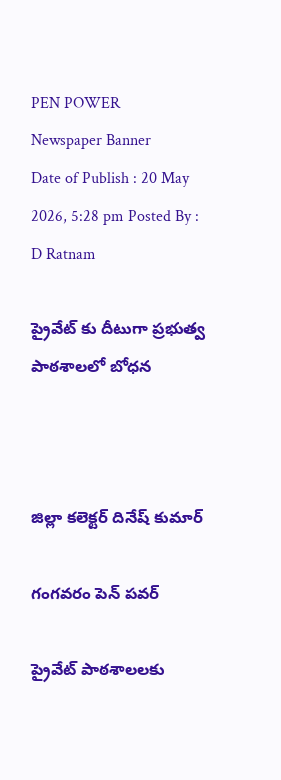PEN POWER
Newspaper Banner
Date of Publish : 20 May 2026, 5:28 pm Posted By : D Ratnam

ప్రైవేట్ కు దీటుగా ప్రభుత్వ పాఠశాలలో బోధన



జిల్లా కలెక్టర్ దినేష్ కుమార్

గంగవరం పెన్ పవర్

ప్రైవేట్ పాఠశాలలకు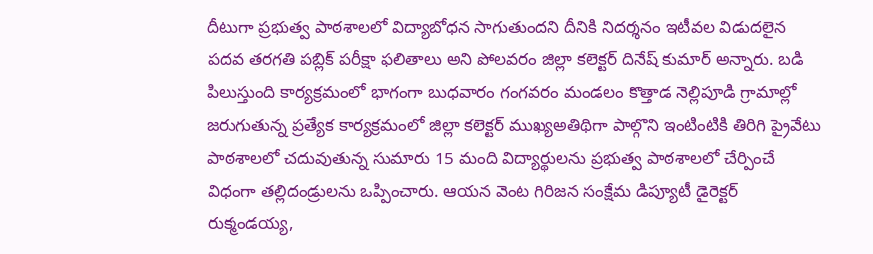దీటుగా ప్రభుత్వ పాఠశాలలో విద్యాబోధన సాగుతుందని దీనికి నిదర్శనం ఇటీవల విడుదలైన పదవ తరగతి పబ్లిక్ పరీక్షా ఫలితాలు అని పోలవరం జిల్లా కలెక్టర్ దినేష్ కుమార్ అన్నారు. బడి పిలుస్తుంది కార్యక్రమంలో భాగంగా బుధవారం గంగవరం మండలం కొత్తాడ నెల్లిపూడి గ్రామాల్లో జరుగుతున్న ప్రత్యేక కార్యక్రమంలో జిల్లా కలెక్టర్ ముఖ్యఅతిథిగా పాల్గొని ఇంటింటికి తిరిగి ప్రైవేటు పాఠశాలలో చదువుతున్న సుమారు 15 మంది విద్యార్థులను ప్రభుత్వ పాఠశాలలో చేర్పించే విధంగా తల్లిదండ్రులను ఒప్పించారు. ఆయన వెంట గిరిజన సంక్షేమ డిప్యూటీ డైరెక్టర్ రుక్మండయ్య,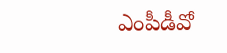ఎంపీడీవో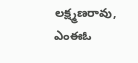లక్ష్మణరావు, ఎంఈఓ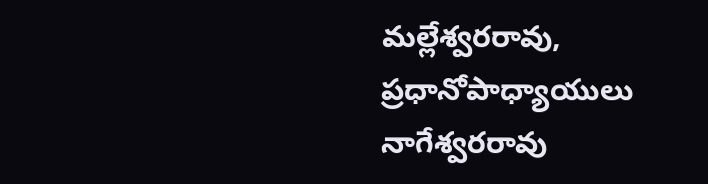మల్లేశ్వరరావు, ప్రధానోపాధ్యాయులు నాగేశ్వరరావు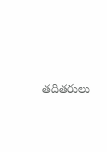తదితరులు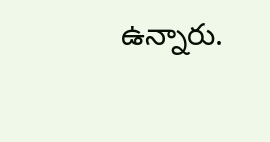ఉన్నారు.